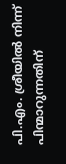പി.എം. ശ്രീയിൽ നിന്ന് പിന്മാറുന്നതിന്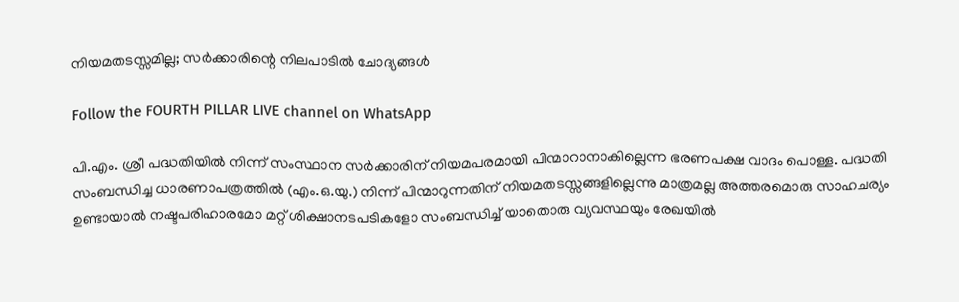നിയമതടസ്സമില്ല; സർക്കാരിന്റെ നിലപാടിൽ ചോദ്യങ്ങൾ

Follow the FOURTH PILLAR LIVE channel on WhatsApp

പി.എം. ശ്രീ പദ്ധതിയിൽ നിന്ന് സംസ്ഥാന സർക്കാരിന് നിയമപരമായി പിന്മാറാനാകില്ലെന്ന ഭരണപക്ഷ വാദം പൊള്ള. പദ്ധതി സംബന്ധിച്ച ധാരണാപത്രത്തിൽ (എം.ഒ.യു.) നിന്ന് പിന്മാറുന്നതിന് നിയമതടസ്സങ്ങളില്ലെന്നു മാത്രമല്ല അത്തരമൊരു സാഹചര്യം ഉണ്ടായാൽ നഷ്ടപരിഹാരമോ മറ്റ് ശിക്ഷാനടപടികളോ സംബന്ധിച്ച് യാതൊരു വ്യവസ്ഥയും രേഖയിൽ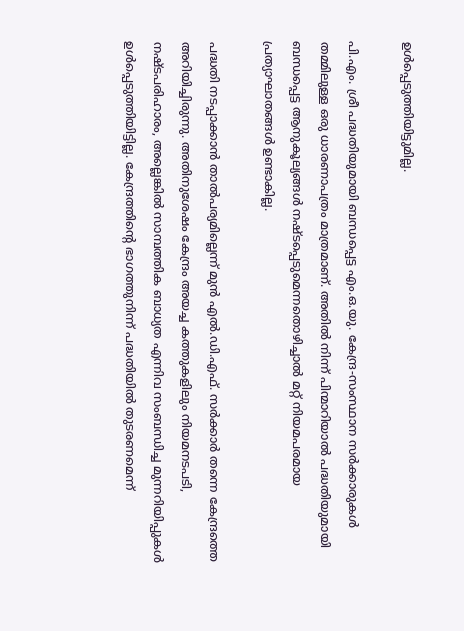ഉൾപ്പെടുത്തിയിട്ടുമില്ല.

പി.എം. ശ്രീ പദ്ധതിയുമായി ബന്ധപ്പെട്ട എം.ഒ.യു. കേന്ദ്ര-സംസ്ഥാന സർക്കാരുകൾ തമ്മിലുള്ള ഒരു ധാരണാപത്രം മാത്രമാണ്. അതിൽ നിന്ന് പിന്മാറിയാൽ പദ്ധതിയുമായി ബന്ധപ്പെട്ട ആനുകൂല്യങ്ങൾ നഷ്ടപ്പെടുമെന്നതൊഴിച്ചാൽ മറ്റ് നിയമപരമായ പ്രത്യാഘാതങ്ങൾ ഉണ്ടാകില്ല.

പദ്ധതി നടപ്പാക്കാൻ താൽപര്യമില്ലെന്ന് മുൻ എൽ.ഡി.എഫ്. സർക്കാർ തന്നെ കേന്ദ്രത്തെ അറിയിച്ചിരുന്നു. അതിനുശേഷം കേന്ദ്രം അയച്ച കത്തുകളിലും നിയമനടപടി, നഷ്ടപരിഹാരം, അല്ലെങ്കിൽ സാമ്പത്തിക ബാധ്യത എന്നിവ സംബന്ധിച്ച മുന്നറിയിപ്പുകൾ ഉൾപ്പെടുത്തിയിട്ടില്ല. കേന്ദ്രത്തിന്റെ ഭാഗത്തുനിന്ന് പദ്ധതിയിൽ തുടരണമെന്ന്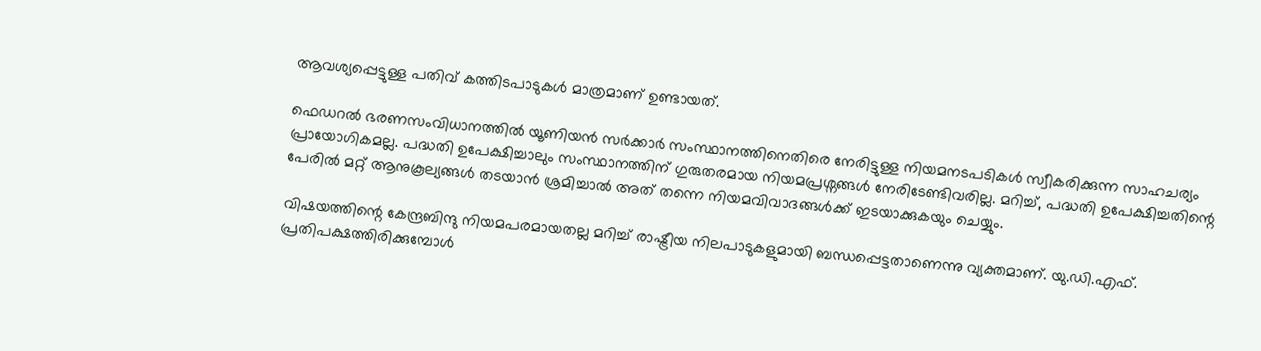ആവശ്യപ്പെട്ടുള്ള പതിവ് കത്തിടപാടുകൾ മാത്രമാണ് ഉണ്ടായത്.

ഫെഡറൽ ഭരണസംവിധാനത്തിൽ യൂണിയൻ സർക്കാർ സംസ്ഥാനത്തിനെതിരെ നേരിട്ടുള്ള നിയമനടപടികൾ സ്വീകരിക്കുന്ന സാഹചര്യം പ്രായോഗികമല്ല. പദ്ധതി ഉപേക്ഷിച്ചാലും സംസ്ഥാനത്തിന് ഗുരുതരമായ നിയമപ്രശ്നങ്ങൾ നേരിടേണ്ടിവരില്ല. മറിച്ച്, പദ്ധതി ഉപേക്ഷിച്ചതിന്റെ പേരിൽ മറ്റ് ആനുകൂല്യങ്ങൾ തടയാൻ ശ്രമിച്ചാൽ അത് തന്നെ നിയമവിവാദങ്ങൾക്ക് ഇടയാക്കുകയും ചെയ്യും.

വിഷയത്തിന്റെ കേന്ദ്രബിന്ദു നിയമപരമായതല്ല മറിച്ച് രാഷ്ട്രീയ നിലപാടുകളുമായി ബന്ധപ്പെട്ടതാണെന്നു വ്യക്തമാണ്. യു.ഡി.എഫ്. പ്രതിപക്ഷത്തിരിക്കുമ്പോൾ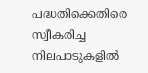പദ്ധതിക്കെതിരെ സ്വീകരിച്ച നിലപാടുകളിൽ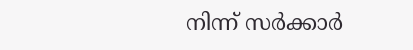നിന്ന് സർക്കാർ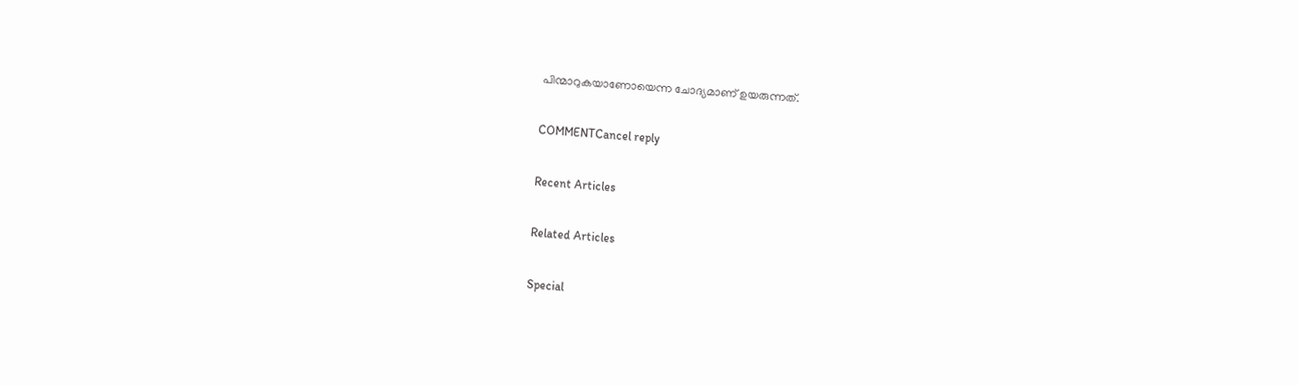പിന്മാറുകയാണോയെന്ന ചോദ്യമാണ് ഉയരുന്നത്.

COMMENTCancel reply

Recent Articles

Related Articles

Special